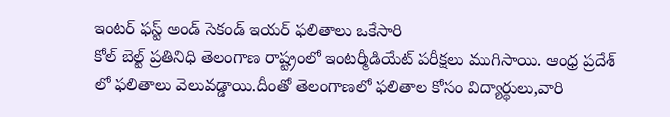ఇంటర్ ఫస్ట్ అండ్ సెకండ్ ఇయర్ ఫలితాలు ఒకేసారి
కోల్ బెల్ట్ ప్రతినిధి తెలంగాణ రాష్ట్రంలో ఇంటర్మీడియేట్ పరీక్షలు ముగిసాయి. ఆంధ్ర ప్రదేశ్ లో ఫలితాలు వెలువడ్డాయి.దీంతో తెలంగాణలో ఫలితాల కోసం విద్యార్థులు,వారి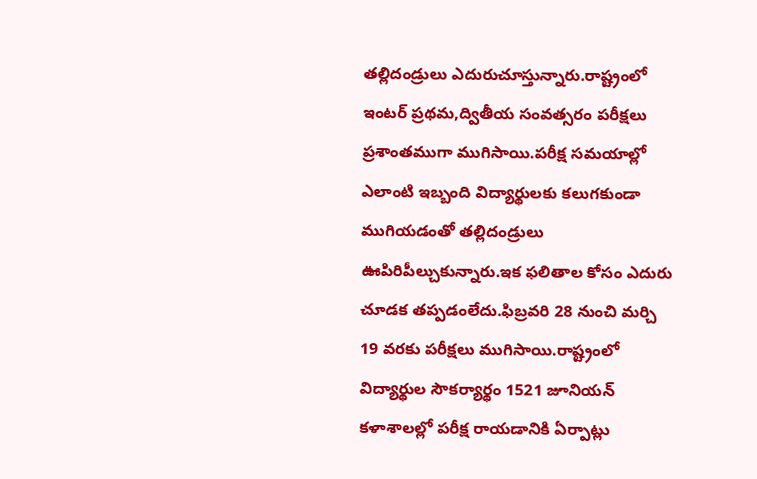తల్లిదండ్రులు ఎదురుచూస్తున్నారు.రాష్ట్రంలో ఇంటర్ ప్రథమ,ద్వితీయ సంవత్సరం పరీక్షలు ప్రశాంతముగా ముగిసాయి.పరీక్ష సమయాల్లో ఎలాంటి ఇబ్బంది విద్యార్థులకు కలుగకుండా ముగియడంతో తల్లిదండ్రులు ఊపిరిపీల్చుకున్నారు.ఇక ఫలితాల కోసం ఎదురు చూడక తప్పడంలేదు.ఫిబ్రవరి 28 నుంచి మర్చి 19 వరకు పరీక్షలు ముగిసాయి.రాష్ట్రంలో విద్యార్థుల సౌకర్యార్థం 1521 జూనియన్ కళాశాలల్లో పరీక్ష రాయడానికి ఏర్పాట్లు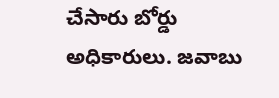చేసారు బోర్డు అధికారులు. జవాబు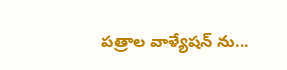పత్రాల వాళ్యేషన్ ను...